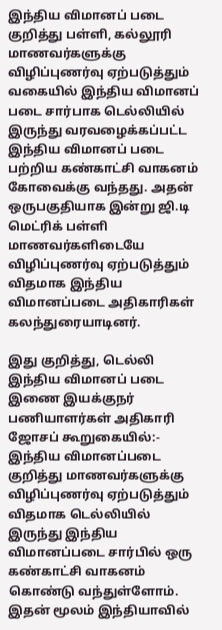இந்திய விமானப் படை குறித்து பள்ளி, கல்லூரி மாணவர்களுக்கு விழிப்புணர்வு ஏற்படுத்தும் வகையில் இந்திய விமானப் படை சார்பாக டெல்லியில் இருந்து வரவழைக்கப்பட்ட இந்திய விமானப் படை பற்றிய கண்காட்சி வாகனம் கோவைக்கு வந்தது. அதன் ஒருபகுதியாக இன்று ஜி.டி மெட்ரிக் பள்ளி மாணவர்களிடையே விழிப்புணர்வு ஏற்படுத்தும் விதமாக இந்திய விமானப்படை அதிகாரிகள் கலந்துரையாடினர்.

இது குறித்து, டெல்லி இந்திய விமானப் படை இணை இயக்குநர் பணியாளர்கள் அதிகாரி ஜோசப் கூறுகையில்:-
இந்திய விமானப்படை குறித்து மாணவர்களுக்கு விழிப்புணர்வு ஏற்படுத்தும் விதமாக டெல்லியில் இருந்து இந்திய விமானப்படை சார்பில் ஒரு கண்காட்சி வாகனம் கொண்டு வந்துள்ளோம். இதன் மூலம் இந்தியாவில்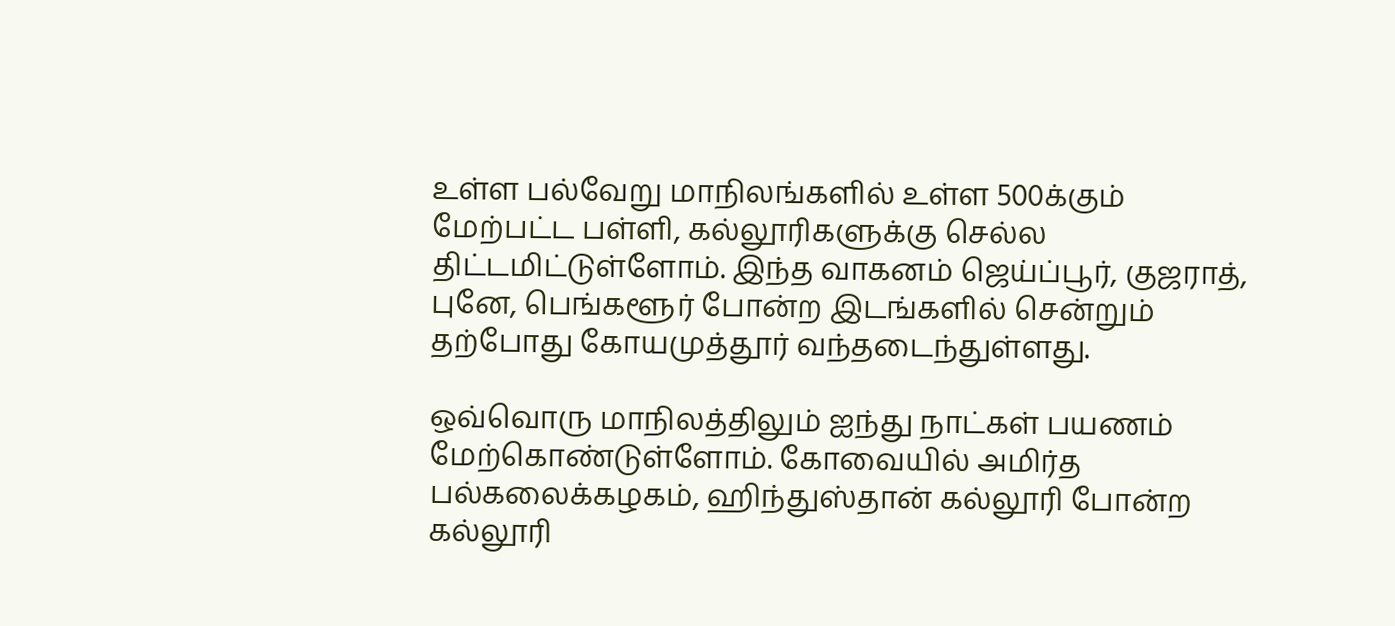உள்ள பல்வேறு மாநிலங்களில் உள்ள 500க்கும் மேற்பட்ட பள்ளி, கல்லூரிகளுக்கு செல்ல திட்டமிட்டுள்ளோம். இந்த வாகனம் ஜெய்ப்பூர், குஜராத், புனே, பெங்களூர் போன்ற இடங்களில் சென்றும் தற்போது கோயமுத்தூர் வந்தடைந்துள்ளது.

ஒவ்வொரு மாநிலத்திலும் ஐந்து நாட்கள் பயணம் மேற்கொண்டுள்ளோம். கோவையில் அமிர்த பல்கலைக்கழகம், ஹிந்துஸ்தான் கல்லூரி போன்ற கல்லூரி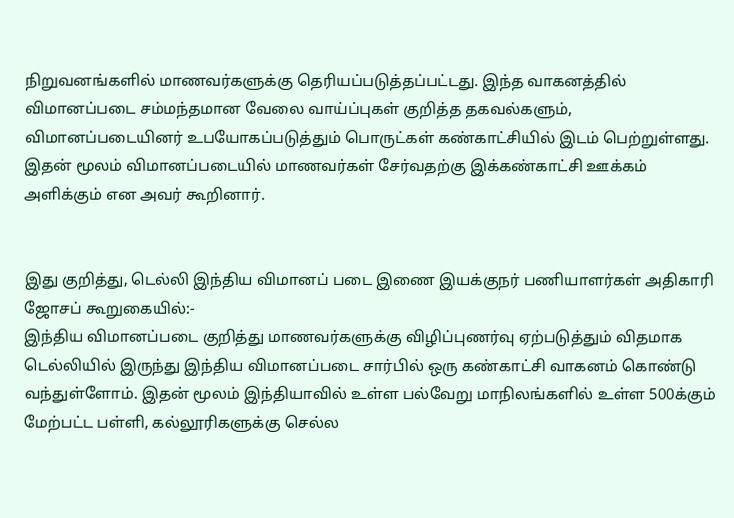நிறுவனங்களில் மாணவர்களுக்கு தெரியப்படுத்தப்பட்டது. இந்த வாகனத்தில் விமானப்படை சம்மந்தமான வேலை வாய்ப்புகள் குறித்த தகவல்களும், விமானப்படையினர் உபயோகப்படுத்தும் பொருட்கள் கண்காட்சியில் இடம் பெற்றுள்ளது. இதன் மூலம் விமானப்படையில் மாணவர்கள் சேர்வதற்கு இக்கண்காட்சி ஊக்கம் அளிக்கும் என அவர் கூறினார்.


இது குறித்து, டெல்லி இந்திய விமானப் படை இணை இயக்குநர் பணியாளர்கள் அதிகாரி ஜோசப் கூறுகையில்:-
இந்திய விமானப்படை குறித்து மாணவர்களுக்கு விழிப்புணர்வு ஏற்படுத்தும் விதமாக டெல்லியில் இருந்து இந்திய விமானப்படை சார்பில் ஒரு கண்காட்சி வாகனம் கொண்டு வந்துள்ளோம். இதன் மூலம் இந்தியாவில் உள்ள பல்வேறு மாநிலங்களில் உள்ள 500க்கும் மேற்பட்ட பள்ளி, கல்லூரிகளுக்கு செல்ல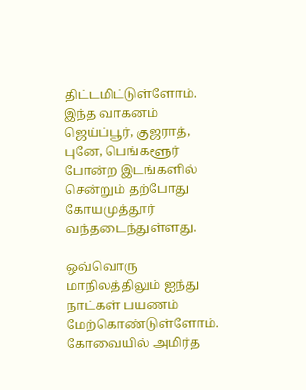திட்டமிட்டுள்ளோம். இந்த வாகனம் ஜெய்ப்பூர், குஜராத், புனே, பெங்களூர் போன்ற இடங்களில் சென்றும் தற்போது கோயமுத்தூர் வந்தடைந்துள்ளது.

ஒவ்வொரு மாநிலத்திலும் ஐந்து நாட்கள் பயணம் மேற்கொண்டுள்ளோம். கோவையில் அமிர்த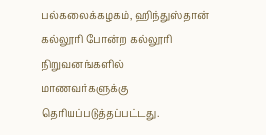பல்கலைக்கழகம், ஹிந்துஸ்தான் கல்லூரி போன்ற கல்லூரி நிறுவனங்களில் மாணவர்களுக்கு தெரியப்படுத்தப்பட்டது.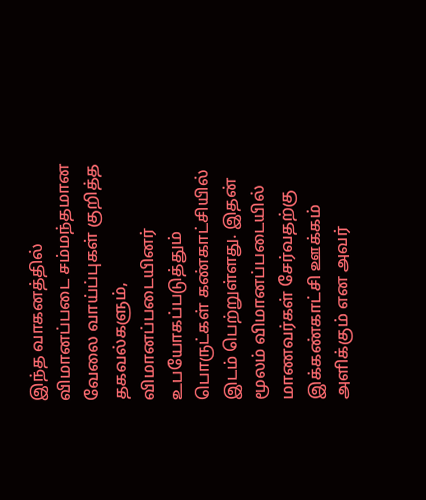இந்த வாகனத்தில் விமானப்படை சம்மந்தமான வேலை வாய்ப்புகள் குறித்த தகவல்களும், விமானப்படையினர் உபயோகப்படுத்தும் பொருட்கள் கண்காட்சியில் இடம் பெற்றுள்ளது. இதன் மூலம் விமானப்படையில் மாணவர்கள் சேர்வதற்கு இக்கண்காட்சி ஊக்கம் அளிக்கும் என அவர்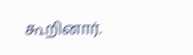கூறினார்.